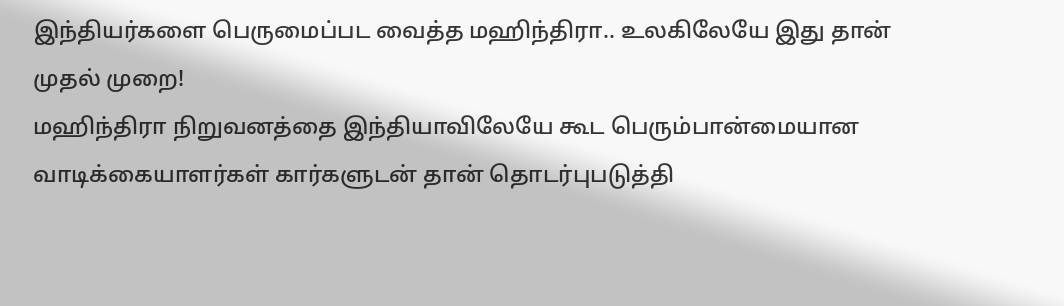இந்தியர்களை பெருமைப்பட வைத்த மஹிந்திரா.. உலகிலேயே இது தான் முதல் முறை!
மஹிந்திரா நிறுவனத்தை இந்தியாவிலேயே கூட பெரும்பான்மையான வாடிக்கையாளர்கள் கார்களுடன் தான் தொடர்புபடுத்தி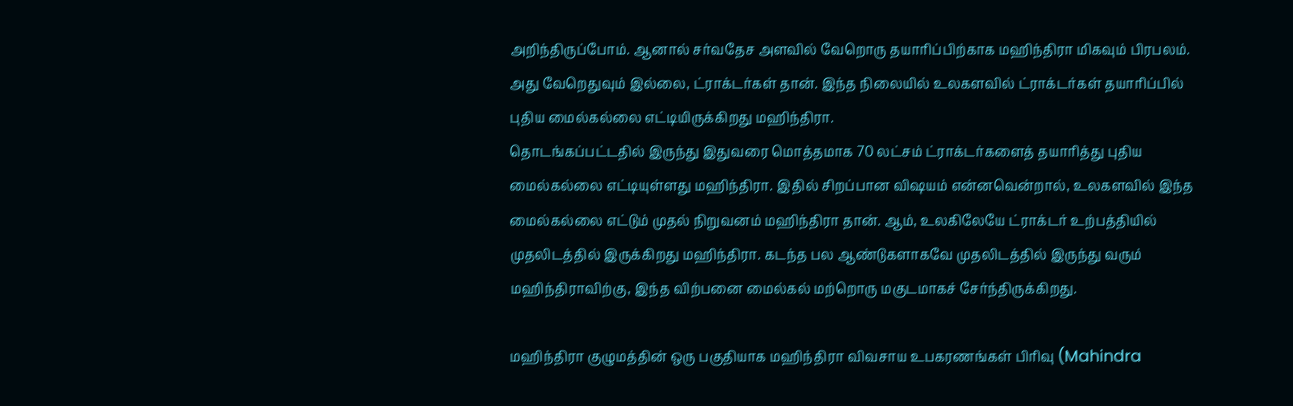அறிந்திருப்போம். ஆனால் சர்வதேச அளவில் வேறொரு தயாரிப்பிற்காக மஹிந்திரா மிகவும் பிரபலம். அது வேறெதுவும் இல்லை, ட்ராக்டர்கள் தான். இந்த நிலையில் உலகளவில் ட்ராக்டர்கள் தயாரிப்பில் புதிய மைல்கல்லை எட்டியிருக்கிறது மஹிந்திரா.
தொடங்கப்பட்டதில் இருந்து இதுவரை மொத்தமாக 70 லட்சம் ட்ராக்டர்களைத் தயாரித்து புதிய மைல்கல்லை எட்டியுள்ளது மஹிந்திரா. இதில் சிறப்பான விஷயம் என்னவென்றால், உலகளவில் இந்த மைல்கல்லை எட்டும் முதல் நிறுவனம் மஹிந்திரா தான். ஆம், உலகிலேயே ட்ராக்டர் உற்பத்தியில் முதலிடத்தில் இருக்கிறது மஹிந்திரா. கடந்த பல ஆண்டுகளாகவே முதலிடத்தில் இருந்து வரும் மஹிந்திராவிற்கு, இந்த விற்பனை மைல்கல் மற்றொரு மகுடமாகச் சேர்ந்திருக்கிறது.

மஹிந்திரா குழுமத்தின் ஒரு பகுதியாக மஹிந்திரா விவசாய உபகரணங்கள் பிரிவு (Mahindra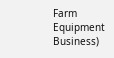Farm Equipment Business)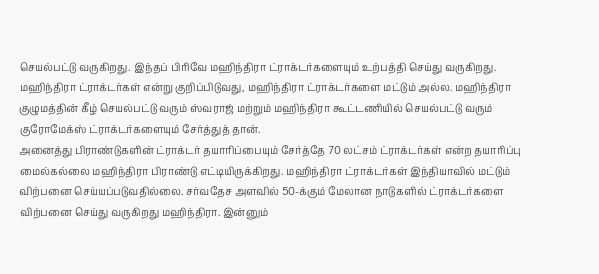செயல்பட்டு வருகிறது. இந்தப் பிரிவே மஹிந்திரா ட்ராக்டர்களையும் உற்பத்தி செய்து வருகிறது. மஹிந்திரா ட்ராக்டர்கள் என்று குறிப்பிடுவது, மஹிந்திரா ட்ராக்டர்களை மட்டும் அல்ல. மஹிந்திரா குழுமத்தின் கீழ் செயல்பட்டு வரும் ஸ்வராஜ் மற்றும் மஹிந்திரா கூட்டணியில் செயல்பட்டு வரும் குரோமேக்ஸ் ட்ராக்டர்களையும் சேர்த்துத் தான்.
அனைத்து பிராண்டுகளின் ட்ராக்டர் தயாரிப்பையும் சேர்த்தே 70 லட்சம் ட்ராக்டர்கள் என்ற தயாரிப்பு மைல்கல்லை மஹிந்திரா பிராண்டு எட்டியிருக்கிறது. மஹிந்திரா ட்ராக்டர்கள் இந்தியாவில் மட்டும் விற்பனை செய்யப்படுவதில்லை. சர்வதேச அளவில் 50-க்கும் மேலான நாடுகளில் ட்ராக்டர்களை விற்பனை செய்து வருகிறது மஹிந்திரா. இன்னும்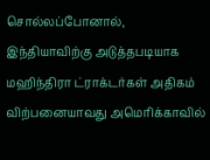சொல்லப்போனால், இந்தியாவிற்கு அடுத்தபடியாக மஹிந்திரா ட்ராக்டர்கள் அதிகம் விற்பனையாவது அமெரிக்காவில்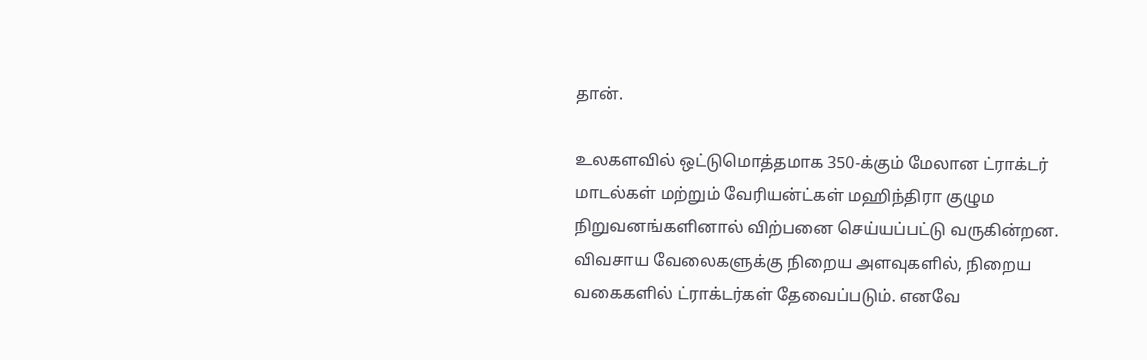தான்.

உலகளவில் ஒட்டுமொத்தமாக 350-க்கும் மேலான ட்ராக்டர் மாடல்கள் மற்றும் வேரியன்ட்கள் மஹிந்திரா குழும நிறுவனங்களினால் விற்பனை செய்யப்பட்டு வருகின்றன. விவசாய வேலைகளுக்கு நிறைய அளவுகளில், நிறைய வகைகளில் ட்ராக்டர்கள் தேவைப்படும். எனவே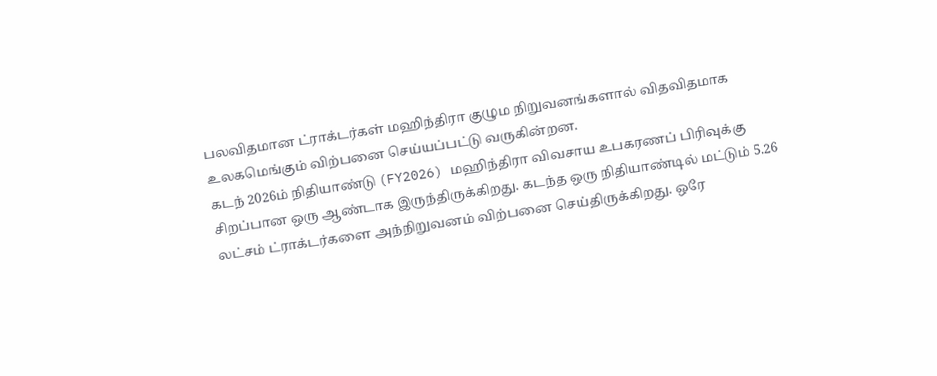பலவிதமான ட்ராக்டர்கள் மஹிந்திரா குழும நிறுவனங்களால் விதவிதமாக உலகமெங்கும் விற்பனை செய்யப்பட்டு வருகின்றன.
கடந் 2026ம் நிதியாண்டு (FY2026) மஹிந்திரா விவசாய உபகரணப் பிரிவுக்கு சிறப்பான ஒரு ஆண்டாக இருந்திருக்கிறது. கடந்த ஒரு நிதியாண்டில் மட்டும் 5.26 லட்சம் ட்ராக்டர்களை அந்நிறுவனம் விற்பனை செய்திருக்கிறது. ஒரே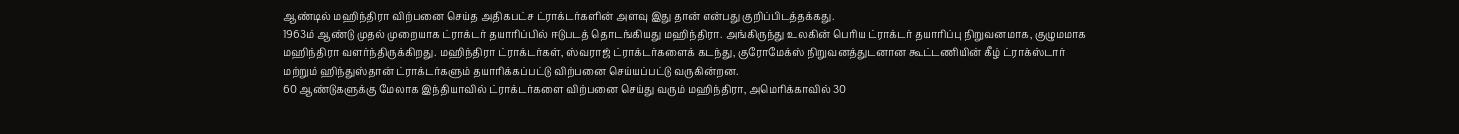ஆண்டில் மஹிந்திரா விற்பனை செய்த அதிகபட்ச ட்ராக்டர்களின் அளவு இது தான் என்பது குறிப்பிடத்தக்கது.
1963ம் ஆண்டு முதல் முறையாக ட்ராக்டர் தயாரிப்பில் ஈடுபடத் தொடங்கியது மஹிந்திரா. அங்கிருந்து உலகின் பெரிய ட்ராக்டர் தயாரிப்பு நிறுவனமாக, குழுமமாக மஹிந்திரா வளர்ந்திருக்கிறது. மஹிந்திரா ட்ராக்டர்கள், ஸ்வராஜ் ட்ராக்டர்களைக் கடந்து, குரோமேக்ஸ் நிறுவனத்துடனான கூட்டணியின் கீழ் ட்ராக்ஸ்டார் மற்றும் ஹிந்துஸ்தான் ட்ராக்டர்களும் தயாரிக்கப்பட்டு விற்பனை செய்யப்பட்டு வருகின்றன.
60 ஆண்டுகளுக்கு மேலாக இந்தியாவில் ட்ராக்டர்களை விற்பனை செய்து வரும் மஹிந்திரா, அமெரிக்காவில் 30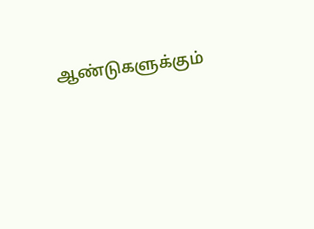ஆண்டுகளுக்கும்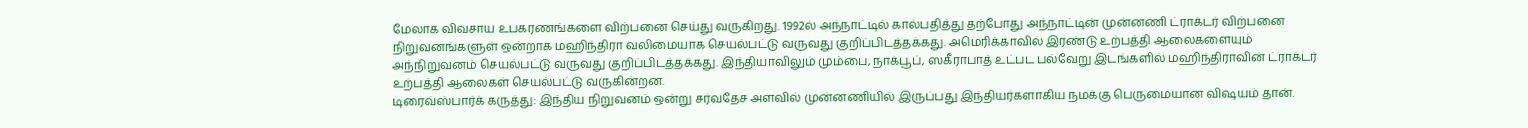மேலாக விவசாய உபகரணங்களை விற்பனை செய்து வருகிறது. 1992ல் அந்நாட்டில் கால்பதித்து தற்போது அந்நாட்டின் முன்னணி ட்ராக்டர் விற்பனை நிறுவனங்களுள் ஒன்றாக மஹிந்திரா வலிமையாக செயல்பட்டு வருவது குறிப்பிடத்தக்கது. அமெரிக்காவில் இரண்டு உற்பத்தி ஆலைகளையும் அந்நிறுவனம் செயல்பட்டு வருவது குறிப்பிடத்தக்கது. இந்தியாவிலும் மும்பை, நாக்பூப், ஸகீராபாத் உட்பட பல்வேறு இடங்களில் மஹிந்திராவின் ட்ராக்டர் உற்பத்தி ஆலைகள் செயல்பட்டு வருகின்றன.
டிரைவ்ஸ்பார்க் கருத்து: இந்திய நிறுவனம் ஒன்று சர்வதேச அளவில் முன்னணியில் இருப்பது இந்தியர்களாகிய நமக்கு பெருமையான விஷயம் தான்.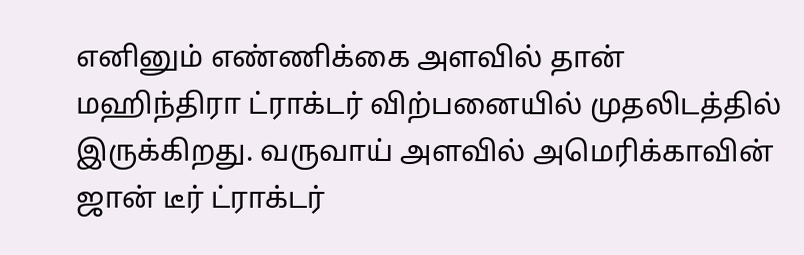எனினும் எண்ணிக்கை அளவில் தான் மஹிந்திரா ட்ராக்டர் விற்பனையில் முதலிடத்தில் இருக்கிறது. வருவாய் அளவில் அமெரிக்காவின் ஜான் டீர் ட்ராக்டர்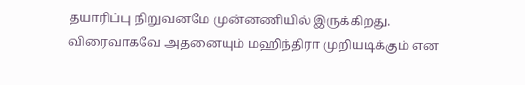தயாரிப்பு நிறுவனமே முன்னணியில் இருக்கிறது. விரைவாகவே அதனையும் மஹிந்திரா முறியடிக்கும் என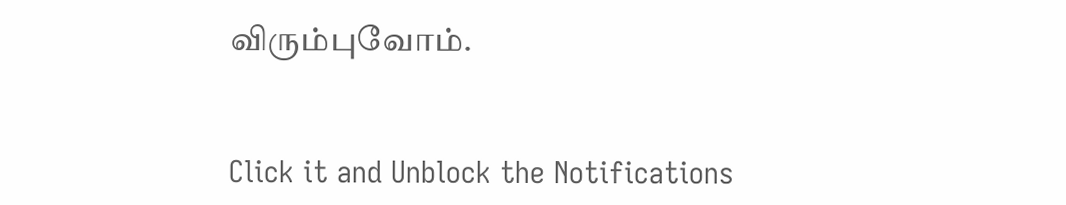விரும்புவோம்.


Click it and Unblock the Notifications